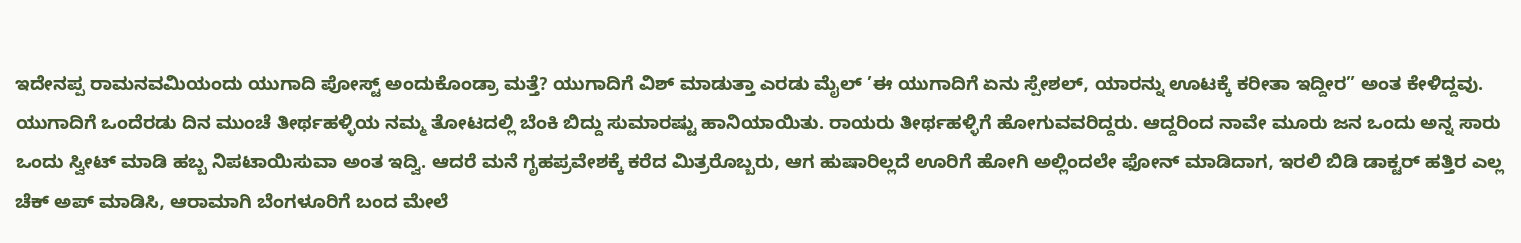ಇದೇನಪ್ಪ ರಾಮನವಮಿಯಂದು ಯುಗಾದಿ ಪೋಸ್ಟ್ ಅಂದುಕೊಂಡ್ರಾ ಮತ್ತೆ? ಯುಗಾದಿಗೆ ವಿಶ್ ಮಾಡುತ್ತಾ ಎರಡು ಮೈಲ್ ’ಈ ಯುಗಾದಿಗೆ ಏನು ಸ್ಪೇಶಲ್, ಯಾರನ್ನು ಊಟಕ್ಕೆ ಕರೀತಾ ಇದ್ದೀರ” ಅಂತ ಕೇಳಿದ್ದವು.
ಯುಗಾದಿಗೆ ಒಂದೆರಡು ದಿನ ಮುಂಚೆ ತೀರ್ಥಹಳ್ಳಿಯ ನಮ್ಮ ತೋಟದಲ್ಲಿ ಬೆಂಕಿ ಬಿದ್ದು ಸುಮಾರಷ್ಟು ಹಾನಿಯಾಯಿತು. ರಾಯರು ತೀರ್ಥಹಳ್ಳಿಗೆ ಹೋಗುವವರಿದ್ದರು. ಆದ್ದರಿಂದ ನಾವೇ ಮೂರು ಜನ ಒಂದು ಅನ್ನ ಸಾರು ಒಂದು ಸ್ವೀಟ್ ಮಾಡಿ ಹಬ್ಬ ನಿಪಟಾಯಿಸುವಾ ಅಂತ ಇದ್ವಿ. ಆದರೆ ಮನೆ ಗೃಹಪ್ರವೇಶಕ್ಕೆ ಕರೆದ ಮಿತ್ರರೊಬ್ಬರು, ಆಗ ಹುಷಾರಿಲ್ಲದೆ ಊರಿಗೆ ಹೋಗಿ ಅಲ್ಲಿಂದಲೇ ಫೋನ್ ಮಾಡಿದಾಗ, ಇರಲಿ ಬಿಡಿ ಡಾಕ್ಟರ್ ಹತ್ತಿರ ಎಲ್ಲ ಚೆಕ್ ಅಪ್ ಮಾಡಿಸಿ, ಆರಾಮಾಗಿ ಬೆಂಗಳೂರಿಗೆ ಬಂದ ಮೇಲೆ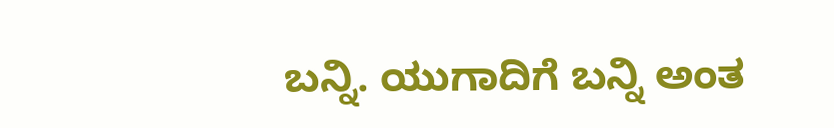ಬನ್ನಿ. ಯುಗಾದಿಗೆ ಬನ್ನಿ ಅಂತ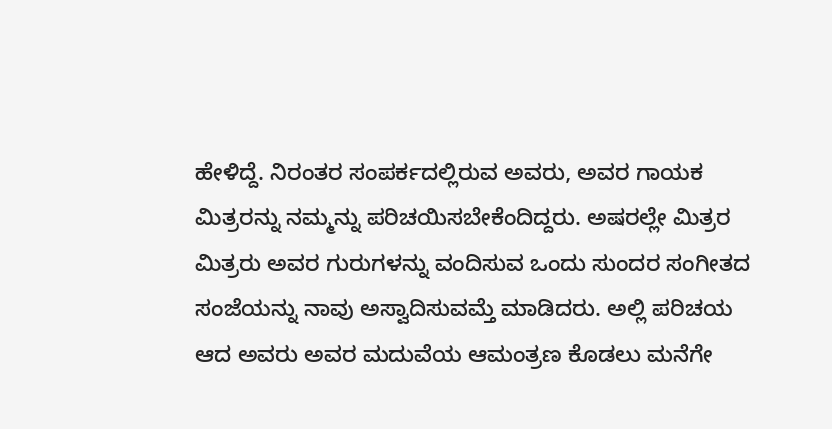ಹೇಳಿದ್ದೆ. ನಿರಂತರ ಸಂಪರ್ಕದಲ್ಲಿರುವ ಅವರು, ಅವರ ಗಾಯಕ ಮಿತ್ರರನ್ನು ನಮ್ಮನ್ನು ಪರಿಚಯಿಸಬೇಕೆಂದಿದ್ದರು. ಅಷರಲ್ಲೇ ಮಿತ್ರರ ಮಿತ್ರರು ಅವರ ಗುರುಗಳನ್ನು ವಂದಿಸುವ ಒಂದು ಸುಂದರ ಸಂಗೀತದ ಸಂಜೆಯನ್ನು ನಾವು ಅಸ್ವಾದಿಸುವಮ್ತೆ ಮಾಡಿದರು. ಅಲ್ಲಿ ಪರಿಚಯ ಆದ ಅವರು ಅವರ ಮದುವೆಯ ಆಮಂತ್ರಣ ಕೊಡಲು ಮನೆಗೇ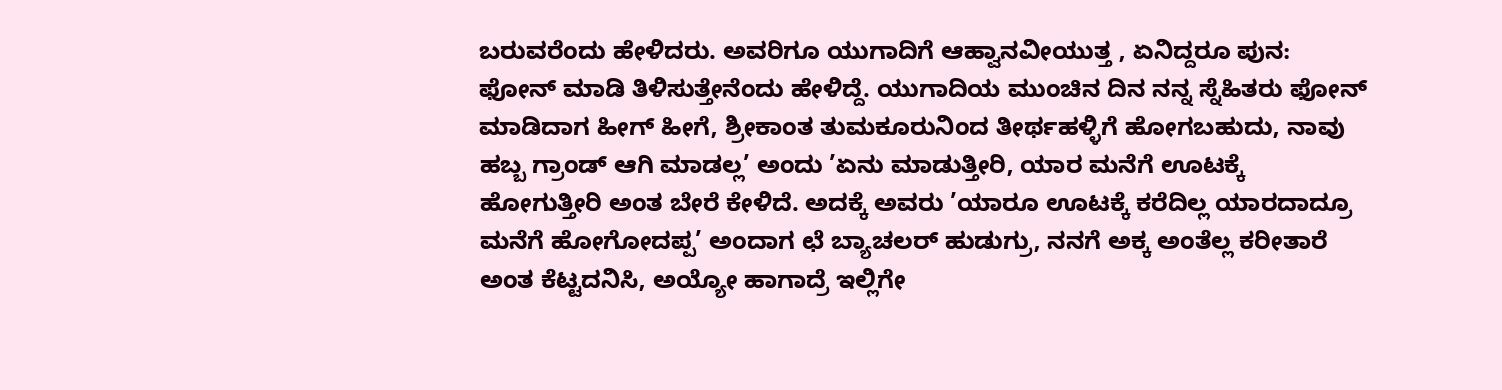ಬರುವರೆಂದು ಹೇಳಿದರು. ಅವರಿಗೂ ಯುಗಾದಿಗೆ ಆಹ್ವಾನವೀಯುತ್ತ , ಏನಿದ್ದರೂ ಪುನ: ಫೋನ್ ಮಾಡಿ ತಿಳಿಸುತ್ತೇನೆಂದು ಹೇಳಿದ್ದೆ. ಯುಗಾದಿಯ ಮುಂಚಿನ ದಿನ ನನ್ನ ಸ್ನೆಹಿತರು ಫೋನ್ ಮಾಡಿದಾಗ ಹೀಗ್ ಹೀಗೆ, ಶ್ರೀಕಾಂತ ತುಮಕೂರುನಿಂದ ತೀರ್ಥಹಳ್ಳಿಗೆ ಹೋಗಬಹುದು, ನಾವು ಹಬ್ಬ ಗ್ರಾಂಡ್ ಆಗಿ ಮಾಡಲ್ಲ’ ಅಂದು ’ಏನು ಮಾಡುತ್ತೀರಿ, ಯಾರ ಮನೆಗೆ ಊಟಕ್ಕೆ ಹೋಗುತ್ತೀರಿ ಅಂತ ಬೇರೆ ಕೇಳಿದೆ. ಅದಕ್ಕೆ ಅವರು ’ಯಾರೂ ಊಟಕ್ಕೆ ಕರೆದಿಲ್ಲ ಯಾರದಾದ್ರೂ ಮನೆಗೆ ಹೋಗೋದಪ್ಪ’ ಅಂದಾಗ ಛೆ ಬ್ಯಾಚಲರ್ ಹುಡುಗ್ರು, ನನಗೆ ಅಕ್ಕ ಅಂತೆಲ್ಲ ಕರೀತಾರೆ ಅಂತ ಕೆಟ್ಟದನಿಸಿ, ಅಯ್ಯೋ ಹಾಗಾದ್ರೆ ಇಲ್ಲಿಗೇ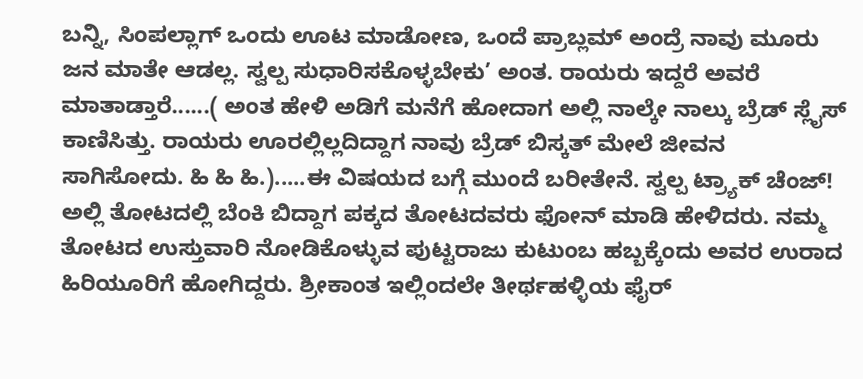ಬನ್ನಿ, ಸಿಂಪಲ್ಲಾಗ್ ಒಂದು ಊಟ ಮಾಡೋಣ, ಒಂದೆ ಪ್ರಾಬ್ಲಮ್ ಅಂದ್ರೆ ನಾವು ಮೂರು ಜನ ಮಾತೇ ಆಡಲ್ಲ. ಸ್ವಲ್ಪ ಸುಧಾರಿಸಕೊಳ್ಳಬೇಕು’ ಅಂತ. ರಾಯರು ಇದ್ದರೆ ಅವರೆ ಮಾತಾಡ್ತಾರೆ......( ಅಂತ ಹೇಳಿ ಅಡಿಗೆ ಮನೆಗೆ ಹೋದಾಗ ಅಲ್ಲಿ ನಾಲ್ಕೇ ನಾಲ್ಕು ಬ್ರೆಡ್ ಸ್ಲೈಸ್ ಕಾಣಿಸಿತ್ತು. ರಾಯರು ಊರಲ್ಲಿಲ್ಲದಿದ್ದಾಗ ನಾವು ಬ್ರೆಡ್ ಬಿಸ್ಕತ್ ಮೇಲೆ ಜೀವನ ಸಾಗಿಸೋದು. ಹಿ ಹಿ ಹಿ.).....ಈ ವಿಷಯದ ಬಗ್ಗೆ ಮುಂದೆ ಬರೀತೇನೆ. ಸ್ವಲ್ಪ ಟ್ರ್ಯಾಕ್ ಚೆಂಜ್!
ಅಲ್ಲಿ ತೋಟದಲ್ಲಿ ಬೆಂಕಿ ಬಿದ್ದಾಗ ಪಕ್ಕದ ತೋಟದವರು ಫೋನ್ ಮಾಡಿ ಹೇಳಿದರು. ನಮ್ಮ ತೋಟದ ಉಸ್ತುವಾರಿ ನೋಡಿಕೊಳ್ಳುವ ಪುಟ್ಟರಾಜು ಕುಟುಂಬ ಹಬ್ಬಕ್ಕೆಂದು ಅವರ ಉರಾದ ಹಿರಿಯೂರಿಗೆ ಹೋಗಿದ್ದರು. ಶ್ರೀಕಾಂತ ಇಲ್ಲಿಂದಲೇ ತೀರ್ಥಹಳ್ಳಿಯ ಫೈರ್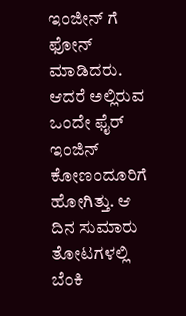ಇಂಜೀನ್ ಗೆ ಫೋನ್ ಮಾಡಿದರು. ಆದರೆ ಅಲ್ಲಿರುವ ಒಂದೇ ಫೈರ್ ಇಂಜಿನ್ ಕೋಣಂದೂರಿಗೆ ಹೋಗಿತ್ತು. ಆ ದಿನ ಸುಮಾರು ತೋಟಗಳಲ್ಲಿ ಬೆಂಕಿ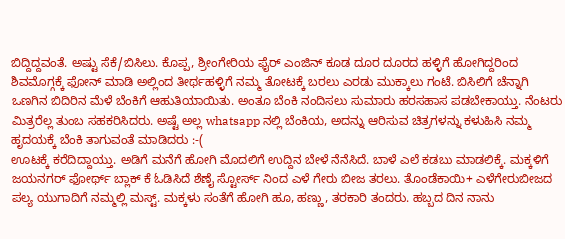ಬಿದ್ದಿದ್ದವಂತೆ. ಅಷ್ಟು ಸೆಕೆ/ಬಿಸಿಲು. ಕೊಪ್ಪ, ಶ್ರೀಂಗೇರಿಯ ಫೈರ್ ಎಂಜಿನ್ ಕೂಡ ದೂರ ದೂರದ ಹಳ್ಳಿಗೆ ಹೋಗಿದ್ದರಿಂದ ಶಿವಮೊಗ್ಗಕ್ಕೆ ಫೋನ್ ಮಾಡಿ ಅಲ್ಲಿಂದ ತೀರ್ಥಹಳ್ಳಿಗೆ ನಮ್ಮ ತೋಟಕ್ಕೆ ಬರಲು ಎರಡು ಮುಕ್ಕಾಲು ಗಂಟೆ. ಬಿಸಿಲಿಗೆ ಚೆನ್ನಾಗಿ ಒಣಗಿನ ಬಿದಿರಿನ ಮೆಳೆ ಬೆಂಕಿಗೆ ಆಹುತಿಯಾಯಿತು. ಅಂತೂ ಬೆಂಕಿ ನಂದಿಸಲು ಸುಮಾರು ಹರಸಹಾಸ ಪಡಬೇಕಾಯ್ತು. ನೆಂಟರು ಮಿತ್ರರೆಲ್ಲ ತುಂಬ ಸಹಕರಿಸಿದರು. ಅಷ್ಟೆ ಅಲ್ಲ whatsapp ನಲ್ಲಿ ಬೆಂಕಿಯ, ಅದನ್ನು ಆರಿಸುವ ಚಿತ್ರಗಳನ್ನು ಕಳುಹಿಸಿ ನಮ್ಮ ಹೃದಯಕ್ಕೆ ಬೆಂಕಿ ತಾಗುವಂತೆ ಮಾಡಿದರು :-(
ಊಟಕ್ಕೆ ಕರೆದಿದ್ದಾಯ್ತು. ಅಡಿಗೆ ಮನೆಗೆ ಹೋಗಿ ಮೊದಲಿಗೆ ಉದ್ದಿನ ಬೇಳೆ ನೆನೆಸಿದೆ. ಬಾಳೆ ಎಲೆ ಕಡಬು ಮಾಡಲಿಕ್ಕೆ. ಮಕ್ಕಳಿಗೆ ಜಯನಗರ್ ಫೋರ್ಥ್ ಬ್ಲಾಕ್ ಕೆ ಓಡಿಸಿದೆ ಶೆಣೈ ಸ್ಟೋರ್ಸ್ ನಿಂದ ಎಳೆ ಗೇರು ಬೀಜ ತರಲು. ತೊಂಡೆಕಾಯಿ+ ಎಳೆಗೇರುಬೀಜದ ಪಲ್ಯ ಯುಗಾದಿಗೆ ನಮ್ಮಲ್ಲಿ ಮಸ್ಟ್. ಮಕ್ಕಳು ಸಂತೆಗೆ ಹೋಗಿ ಹೂ, ಹಣ್ಣು, ತರಕಾರಿ ತಂದರು. ಹಬ್ಬದ ದಿನ ನಾನು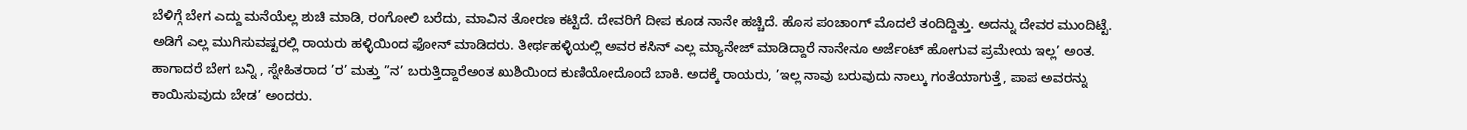ಬೆಳಿಗ್ಗೆ ಬೇಗ ಎದ್ದು ಮನೆಯೆಲ್ಲ ಶುಚಿ ಮಾಡಿ, ರಂಗೋಲಿ ಬರೆದು, ಮಾವಿನ ತೋರಣ ಕಟ್ಟಿದೆ. ದೇವರಿಗೆ ದೀಪ ಕೂಡ ನಾನೇ ಹಚ್ಚಿದೆ. ಹೊಸ ಪಂಚಾಂಗ್ ಮೊದಲೆ ತಂದಿದ್ದಿತ್ತು. ಅದನ್ನು ದೇವರ ಮುಂದಿಟ್ಟೆ. ಅಡಿಗೆ ಎಲ್ಲ ಮುಗಿಸುವಷ್ಟರಲ್ಲಿ ರಾಯರು ಹಳ್ಳಿಯಿಂದ ಫೋನ್ ಮಾಡಿದರು. ತೀರ್ಥಹಳ್ಳಿಯಲ್ಲಿ ಅವರ ಕಸಿನ್ ಎಲ್ಲ ಮ್ಯಾನೇಜ್ ಮಾಡಿದ್ದಾರೆ ನಾನೇನೂ ಅರ್ಜೆಂಟ್ ಹೋಗುವ ಪ್ರಮೇಯ ಇಲ್ಲ’ ಅಂತ. ಹಾಗಾದರೆ ಬೇಗ ಬನ್ನಿ , ಸ್ನೇಹಿತರಾದ ’ರ’ ಮತ್ತು ”ನ’ ಬರುತ್ತಿದ್ದಾರೆಅಂತ ಖುಶಿಯಿಂದ ಕುಣಿಯೋದೊಂದೆ ಬಾಕಿ. ಅದಕ್ಕೆ ರಾಯರು, ’ಇಲ್ಲ ನಾವು ಬರುವುದು ನಾಲ್ಕು ಗಂತೆಯಾಗುತ್ತೆ, ಪಾಪ ಅವರನ್ನು ಕಾಯಿಸುವುದು ಬೇಡ’ ಅಂದರು.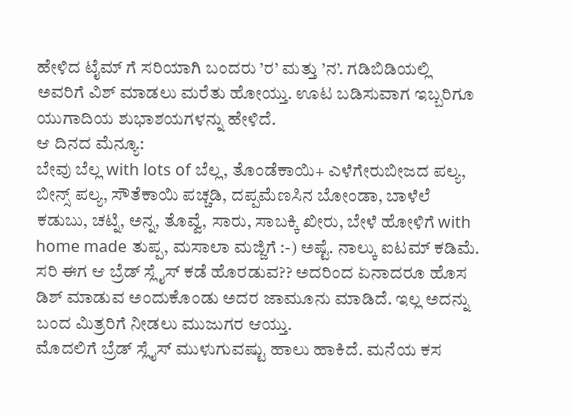ಹೇಳಿದ ಟೈಮ್ ಗೆ ಸರಿಯಾಗಿ ಬಂದರು ’ರ’ ಮತ್ತು ’ನ’. ಗಡಿಬಿಡಿಯಲ್ಲಿ ಅವರಿಗೆ ವಿಶ್ ಮಾಡಲು ಮರೆತು ಹೋಯ್ತು. ಊಟ ಬಡಿಸುವಾಗ ಇಬ್ಬರಿಗೂ ಯುಗಾದಿಯ ಶುಭಾಶಯಗಳನ್ನು ಹೇಳಿದೆ.
ಆ ದಿನದ ಮೆನ್ಯೂ:
ಬೇವು ಬೆಲ್ಲ with lots of ಬೆಲ್ಲ, ತೊಂಡೆಕಾಯಿ+ ಎಳೆಗೇರುಬೀಜದ ಪಲ್ಯ, ಬೀನ್ಸ್ ಪಲ್ಯ, ಸೌತೆಕಾಯಿ ಪಚ್ಚಡಿ, ದಪ್ಪಮೆಣಸಿನ ಬೋಂಡಾ, ಬಾಳೆಲೆ ಕಡುಬು, ಚಟ್ನಿ, ಅನ್ನ, ತೊವ್ವೆ, ಸಾರು, ಸಾಬಕ್ಕಿ ಖೀರು, ಬೇಳೆ ಹೋಳಿಗೆ with home made ತುಪ್ಪ, ಮಸಾಲಾ ಮಜ್ಜಿಗೆ :-) ಅಷ್ಟೆ. ನಾಲ್ಕು ಐಟಮ್ ಕಡಿಮೆ.
ಸರಿ ಈಗ ಆ ಬ್ರೆಡ್ ಸ್ಲೈಸ್ ಕಡೆ ಹೊರಡುವ?? ಅದರಿಂದ ಏನಾದರೂ ಹೊಸ ಡಿಶ್ ಮಾಡುವ ಅಂದುಕೊಂಡು ಅದರ ಜಾಮೂನು ಮಾಡಿದೆ. ಇಲ್ಲ ಅದನ್ನು ಬಂದ ಮಿತ್ರರಿಗೆ ನೀಡಲು ಮುಜುಗರ ಆಯ್ತು.
ಮೊದಲಿಗೆ ಬ್ರೆಡ್ ಸ್ಲೈಸ್ ಮುಳುಗುವಷ್ಟು ಹಾಲು ಹಾಕಿದೆ. ಮನೆಯ ಕಸ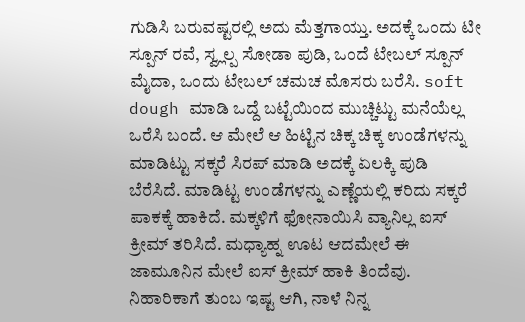ಗುಡಿಸಿ ಬರುವಷ್ಟರಲ್ಲಿ ಅದು ಮೆತ್ತಗಾಯ್ತು. ಅದಕ್ಕೆ ಒಂದು ಟೀ ಸ್ಪೂನ್ ರವೆ, ಸ್ವ್ಲಲ್ಪ ಸೋಡಾ ಪುಡಿ, ಒಂದೆ ಟೇಬಲ್ ಸ್ಪೂನ್ ಮೈದಾ, ಒಂದು ಟೇಬಲ್ ಚಮಚ ಮೊಸರು ಬರೆಸಿ. soft dough ಮಾಡಿ ಒದ್ದೆ ಬಟ್ಟೆಯಿಂದ ಮುಚ್ಚಿಟ್ಟು ಮನೆಯೆಲ್ಲ ಒರೆಸಿ ಬಂದೆ. ಆ ಮೇಲೆ ಆ ಹಿಟ್ಟಿನ ಚಿಕ್ಕ ಚಿಕ್ಕ ಉಂಡೆಗಳನ್ನು ಮಾಡಿಟ್ಟು ಸಕ್ಕರೆ ಸಿರಪ್ ಮಾಡಿ ಅದಕ್ಕೆ ಏಲಕ್ಕಿ ಪುಡಿ ಬೆರೆಸಿದೆ. ಮಾಡಿಟ್ಟ ಉಂಡೆಗಳನ್ನು ಎಣ್ಣೆಯಲ್ಲಿ ಕರಿದು ಸಕ್ಕರೆ ಪಾಕಕ್ಕೆ ಹಾಕಿದೆ. ಮಕ್ಕಳಿಗೆ ಫೋನಾಯಿಸಿ ವ್ಯಾನಿಲ್ಲ ಐಸ್ ಕ್ರೀಮ್ ತರಿಸಿದೆ. ಮಧ್ಯಾಹ್ನ ಊಟ ಆದಮೇಲೆ ಈ ಜಾಮೂನಿನ ಮೇಲೆ ಐಸ್ ಕ್ರೀಮ್ ಹಾಕಿ ತಿಂದೆವು. ನಿಹಾರಿಕಾಗೆ ತುಂಬ ಇಷ್ಟ ಆಗಿ, ನಾಳೆ ನಿನ್ನ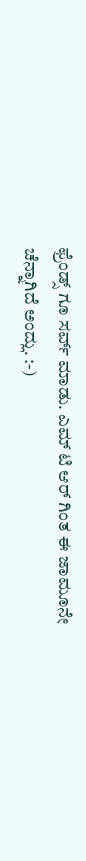ಫ್ರೆಂಡ್ಸ್ ಗೂ ಸರ್ವ್ ಮಾಡು. ಎಮ್ ಟಿ ಆರ್ ಗಿಂತ ಈ ಜಾಮೂನೇ ಚೆನ್ನಾಗಿದೆ ಅಂದ್ಲು. :-)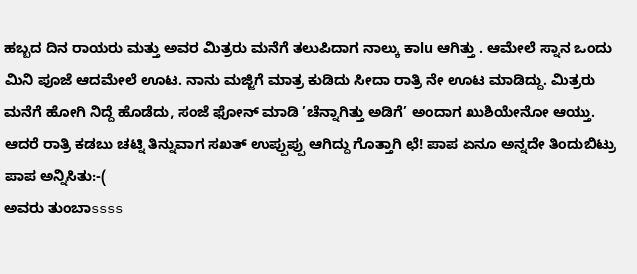ಹಬ್ಬದ ದಿನ ರಾಯರು ಮತ್ತು ಅವರ ಮಿತ್ರರು ಮನೆಗೆ ತಲುಪಿದಾಗ ನಾಲ್ಕು ಕಾlu ಆಗಿತ್ತು . ಆಮೇಲೆ ಸ್ನಾನ ಒಂದು ಮಿನಿ ಪೂಜೆ ಆದಮೇಲೆ ಊಟ. ನಾನು ಮಜ್ಜಿಗೆ ಮಾತ್ರ ಕುಡಿದು ಸೀದಾ ರಾತ್ರಿ ನೇ ಊಟ ಮಾಡಿದ್ದು. ಮಿತ್ರರು ಮನೆಗೆ ಹೋಗಿ ನಿದ್ದೆ ಹೊಡೆದು, ಸಂಜೆ ಫೋನ್ ಮಾಡಿ ’ಚೆನ್ನಾಗಿತ್ತು ಅಡಿಗೆ’ ಅಂದಾಗ ಖುಶಿಯೇನೋ ಆಯ್ತು. ಆದರೆ ರಾತ್ರಿ ಕಡಬು ಚಟ್ನಿ ತಿನ್ನುವಾಗ ಸಖತ್ ಉಪ್ಪುಪ್ಪು ಆಗಿದ್ದು ಗೊತ್ತಾಗಿ ಛೆ! ಪಾಪ ಏನೂ ಅನ್ನದೇ ತಿಂದುಬಿಟ್ರು ಪಾಪ ಅನ್ನಿಸಿತು:-(
ಅವರು ತುಂಬಾssss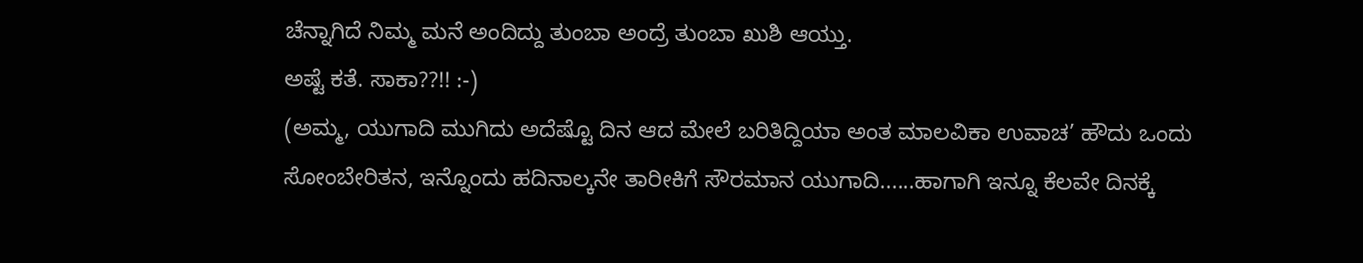ಚೆನ್ನಾಗಿದೆ ನಿಮ್ಮ ಮನೆ ಅಂದಿದ್ದು ತುಂಬಾ ಅಂದ್ರೆ ತುಂಬಾ ಖುಶಿ ಆಯ್ತು.
ಅಷ್ಟೆ ಕತೆ. ಸಾಕಾ??!! :-)
(ಅಮ್ಮ, ಯುಗಾದಿ ಮುಗಿದು ಅದೆಷ್ಟೊ ದಿನ ಆದ ಮೇಲೆ ಬರಿತಿದ್ದಿಯಾ ಅಂತ ಮಾಲವಿಕಾ ಉವಾಚ’ ಹೌದು ಒಂದು ಸೋಂಬೇರಿತನ, ಇನ್ನೊಂದು ಹದಿನಾಲ್ಕನೇ ತಾರೀಕಿಗೆ ಸೌರಮಾನ ಯುಗಾದಿ......ಹಾಗಾಗಿ ಇನ್ನೂ ಕೆಲವೇ ದಿನಕ್ಕೆ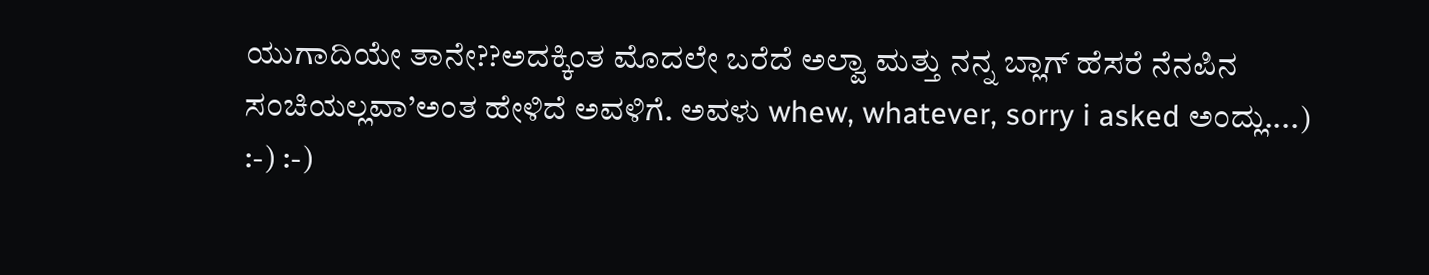ಯುಗಾದಿಯೇ ತಾನೇ??ಅದಕ್ಕಿಂತ ಮೊದಲೇ ಬರೆದೆ ಅಲ್ವಾ ಮತ್ತು ನನ್ನ ಬ್ಲಾಗ್ ಹೆಸರೆ ನೆನಪಿನ ಸಂಚಿಯಲ್ಲವಾ’ಅಂತ ಹೇಳಿದೆ ಅವಳಿಗೆ. ಅವಳು whew, whatever, sorry i asked ಅಂದ್ಲು....)
:-) :-)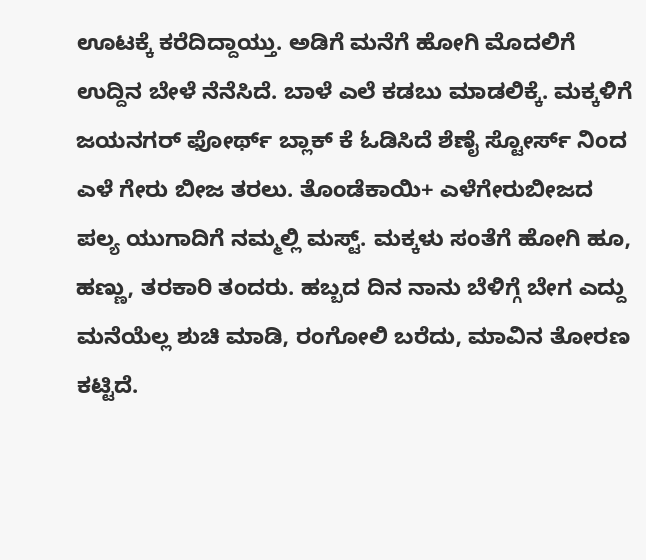ಊಟಕ್ಕೆ ಕರೆದಿದ್ದಾಯ್ತು. ಅಡಿಗೆ ಮನೆಗೆ ಹೋಗಿ ಮೊದಲಿಗೆ ಉದ್ದಿನ ಬೇಳೆ ನೆನೆಸಿದೆ. ಬಾಳೆ ಎಲೆ ಕಡಬು ಮಾಡಲಿಕ್ಕೆ. ಮಕ್ಕಳಿಗೆ ಜಯನಗರ್ ಫೋರ್ಥ್ ಬ್ಲಾಕ್ ಕೆ ಓಡಿಸಿದೆ ಶೆಣೈ ಸ್ಟೋರ್ಸ್ ನಿಂದ ಎಳೆ ಗೇರು ಬೀಜ ತರಲು. ತೊಂಡೆಕಾಯಿ+ ಎಳೆಗೇರುಬೀಜದ ಪಲ್ಯ ಯುಗಾದಿಗೆ ನಮ್ಮಲ್ಲಿ ಮಸ್ಟ್. ಮಕ್ಕಳು ಸಂತೆಗೆ ಹೋಗಿ ಹೂ, ಹಣ್ಣು, ತರಕಾರಿ ತಂದರು. ಹಬ್ಬದ ದಿನ ನಾನು ಬೆಳಿಗ್ಗೆ ಬೇಗ ಎದ್ದು ಮನೆಯೆಲ್ಲ ಶುಚಿ ಮಾಡಿ, ರಂಗೋಲಿ ಬರೆದು, ಮಾವಿನ ತೋರಣ ಕಟ್ಟಿದೆ.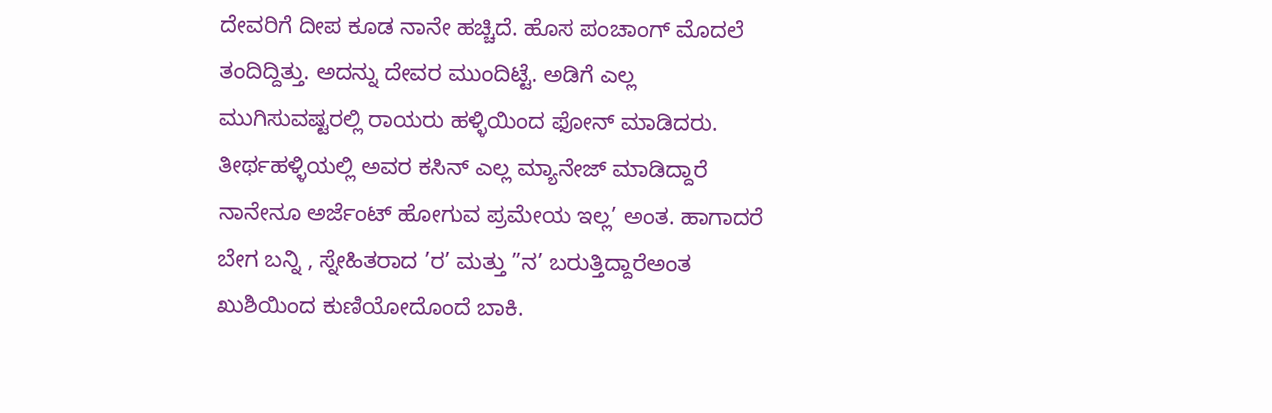ದೇವರಿಗೆ ದೀಪ ಕೂಡ ನಾನೇ ಹಚ್ಚಿದೆ. ಹೊಸ ಪಂಚಾಂಗ್ ಮೊದಲೆ ತಂದಿದ್ದಿತ್ತು. ಅದನ್ನು ದೇವರ ಮುಂದಿಟ್ಟೆ. ಅಡಿಗೆ ಎಲ್ಲ ಮುಗಿಸುವಷ್ಟರಲ್ಲಿ ರಾಯರು ಹಳ್ಳಿಯಿಂದ ಫೋನ್ ಮಾಡಿದರು. ತೀರ್ಥಹಳ್ಳಿಯಲ್ಲಿ ಅವರ ಕಸಿನ್ ಎಲ್ಲ ಮ್ಯಾನೇಜ್ ಮಾಡಿದ್ದಾರೆ ನಾನೇನೂ ಅರ್ಜೆಂಟ್ ಹೋಗುವ ಪ್ರಮೇಯ ಇಲ್ಲ’ ಅಂತ. ಹಾಗಾದರೆ ಬೇಗ ಬನ್ನಿ , ಸ್ನೇಹಿತರಾದ ’ರ’ ಮತ್ತು ”ನ’ ಬರುತ್ತಿದ್ದಾರೆಅಂತ ಖುಶಿಯಿಂದ ಕುಣಿಯೋದೊಂದೆ ಬಾಕಿ.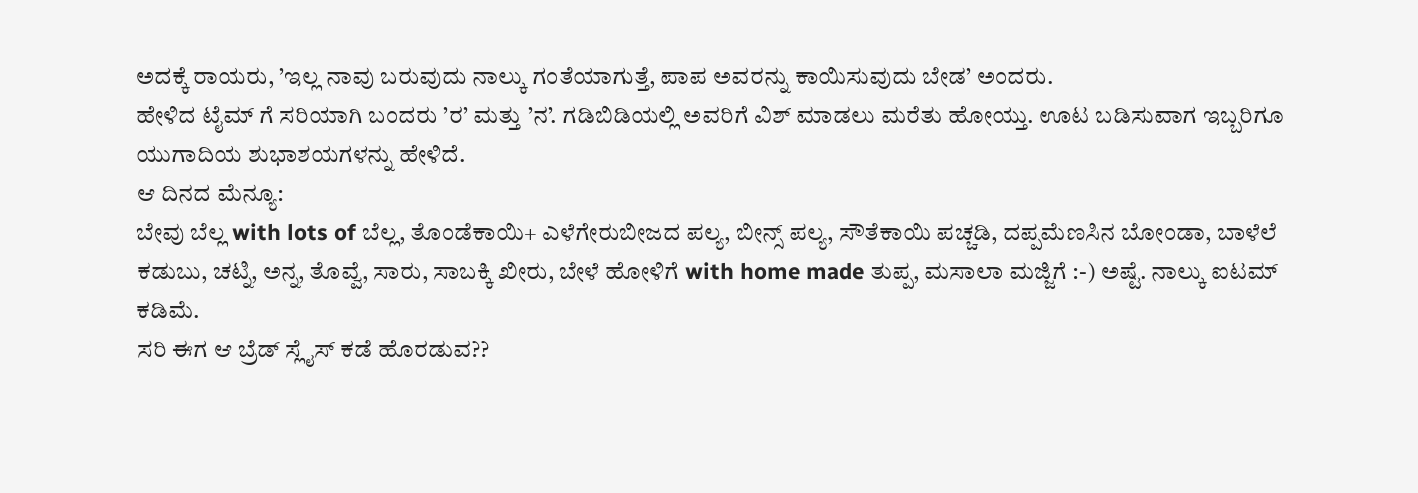ಅದಕ್ಕೆ ರಾಯರು, ’ಇಲ್ಲ ನಾವು ಬರುವುದು ನಾಲ್ಕು ಗಂತೆಯಾಗುತ್ತೆ, ಪಾಪ ಅವರನ್ನು ಕಾಯಿಸುವುದು ಬೇಡ’ ಅಂದರು.
ಹೇಳಿದ ಟೈಮ್ ಗೆ ಸರಿಯಾಗಿ ಬಂದರು ’ರ’ ಮತ್ತು ’ನ’. ಗಡಿಬಿಡಿಯಲ್ಲಿ ಅವರಿಗೆ ವಿಶ್ ಮಾಡಲು ಮರೆತು ಹೋಯ್ತು. ಊಟ ಬಡಿಸುವಾಗ ಇಬ್ಬರಿಗೂ ಯುಗಾದಿಯ ಶುಭಾಶಯಗಳನ್ನು ಹೇಳಿದೆ.
ಆ ದಿನದ ಮೆನ್ಯೂ:
ಬೇವು ಬೆಲ್ಲ with lots of ಬೆಲ್ಲ, ತೊಂಡೆಕಾಯಿ+ ಎಳೆಗೇರುಬೀಜದ ಪಲ್ಯ, ಬೀನ್ಸ್ ಪಲ್ಯ, ಸೌತೆಕಾಯಿ ಪಚ್ಚಡಿ, ದಪ್ಪಮೆಣಸಿನ ಬೋಂಡಾ, ಬಾಳೆಲೆ ಕಡುಬು, ಚಟ್ನಿ, ಅನ್ನ, ತೊವ್ವೆ, ಸಾರು, ಸಾಬಕ್ಕಿ ಖೀರು, ಬೇಳೆ ಹೋಳಿಗೆ with home made ತುಪ್ಪ, ಮಸಾಲಾ ಮಜ್ಜಿಗೆ :-) ಅಷ್ಟೆ. ನಾಲ್ಕು ಐಟಮ್ ಕಡಿಮೆ.
ಸರಿ ಈಗ ಆ ಬ್ರೆಡ್ ಸ್ಲೈಸ್ ಕಡೆ ಹೊರಡುವ??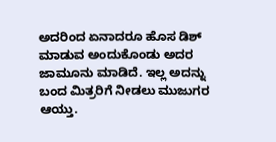ಅದರಿಂದ ಏನಾದರೂ ಹೊಸ ಡಿಶ್ ಮಾಡುವ ಅಂದುಕೊಂಡು ಅದರ ಜಾಮೂನು ಮಾಡಿದೆ. ಇಲ್ಲ ಅದನ್ನು ಬಂದ ಮಿತ್ರರಿಗೆ ನೀಡಲು ಮುಜುಗರ ಆಯ್ತು.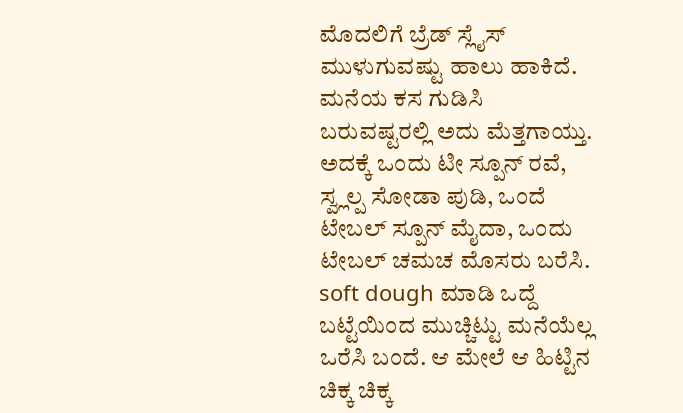ಮೊದಲಿಗೆ ಬ್ರೆಡ್ ಸ್ಲೈಸ್ ಮುಳುಗುವಷ್ಟು ಹಾಲು ಹಾಕಿದೆ. ಮನೆಯ ಕಸ ಗುಡಿಸಿ ಬರುವಷ್ಟರಲ್ಲಿ ಅದು ಮೆತ್ತಗಾಯ್ತು. ಅದಕ್ಕೆ ಒಂದು ಟೀ ಸ್ಪೂನ್ ರವೆ, ಸ್ವ್ಲಲ್ಪ ಸೋಡಾ ಪುಡಿ, ಒಂದೆ ಟೇಬಲ್ ಸ್ಪೂನ್ ಮೈದಾ, ಒಂದು ಟೇಬಲ್ ಚಮಚ ಮೊಸರು ಬರೆಸಿ. soft dough ಮಾಡಿ ಒದ್ದೆ ಬಟ್ಟೆಯಿಂದ ಮುಚ್ಚಿಟ್ಟು ಮನೆಯೆಲ್ಲ ಒರೆಸಿ ಬಂದೆ. ಆ ಮೇಲೆ ಆ ಹಿಟ್ಟಿನ ಚಿಕ್ಕ ಚಿಕ್ಕ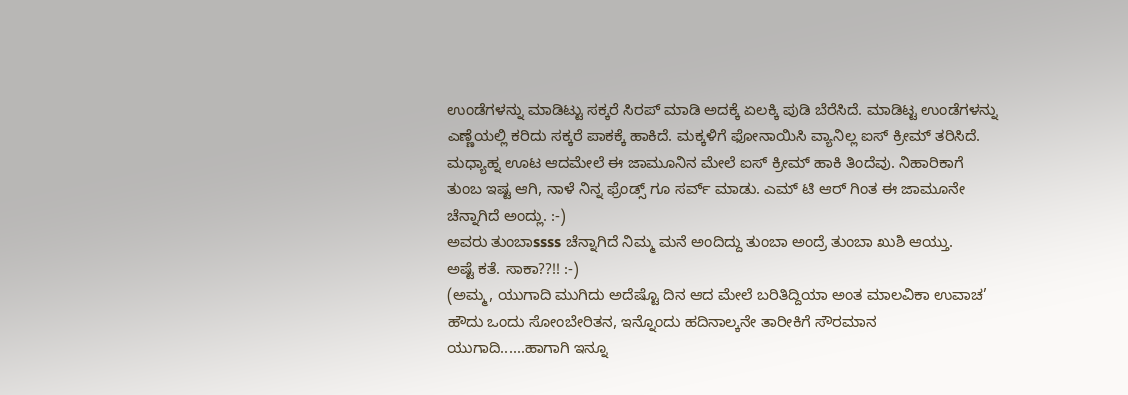ಉಂಡೆಗಳನ್ನು ಮಾಡಿಟ್ಟು ಸಕ್ಕರೆ ಸಿರಪ್ ಮಾಡಿ ಅದಕ್ಕೆ ಏಲಕ್ಕಿ ಪುಡಿ ಬೆರೆಸಿದೆ. ಮಾಡಿಟ್ಟ ಉಂಡೆಗಳನ್ನು ಎಣ್ಣೆಯಲ್ಲಿ ಕರಿದು ಸಕ್ಕರೆ ಪಾಕಕ್ಕೆ ಹಾಕಿದೆ. ಮಕ್ಕಳಿಗೆ ಫೋನಾಯಿಸಿ ವ್ಯಾನಿಲ್ಲ ಐಸ್ ಕ್ರೀಮ್ ತರಿಸಿದೆ. ಮಧ್ಯಾಹ್ನ ಊಟ ಆದಮೇಲೆ ಈ ಜಾಮೂನಿನ ಮೇಲೆ ಐಸ್ ಕ್ರೀಮ್ ಹಾಕಿ ತಿಂದೆವು. ನಿಹಾರಿಕಾಗೆ ತುಂಬ ಇಷ್ಟ ಆಗಿ, ನಾಳೆ ನಿನ್ನ ಫ್ರೆಂಡ್ಸ್ ಗೂ ಸರ್ವ್ ಮಾಡು. ಎಮ್ ಟಿ ಆರ್ ಗಿಂತ ಈ ಜಾಮೂನೇ ಚೆನ್ನಾಗಿದೆ ಅಂದ್ಲು. :-)
ಅವರು ತುಂಬಾssss ಚೆನ್ನಾಗಿದೆ ನಿಮ್ಮ ಮನೆ ಅಂದಿದ್ದು ತುಂಬಾ ಅಂದ್ರೆ ತುಂಬಾ ಖುಶಿ ಆಯ್ತು.
ಅಷ್ಟೆ ಕತೆ. ಸಾಕಾ??!! :-)
(ಅಮ್ಮ, ಯುಗಾದಿ ಮುಗಿದು ಅದೆಷ್ಟೊ ದಿನ ಆದ ಮೇಲೆ ಬರಿತಿದ್ದಿಯಾ ಅಂತ ಮಾಲವಿಕಾ ಉವಾಚ’ ಹೌದು ಒಂದು ಸೋಂಬೇರಿತನ, ಇನ್ನೊಂದು ಹದಿನಾಲ್ಕನೇ ತಾರೀಕಿಗೆ ಸೌರಮಾನ ಯುಗಾದಿ......ಹಾಗಾಗಿ ಇನ್ನೂ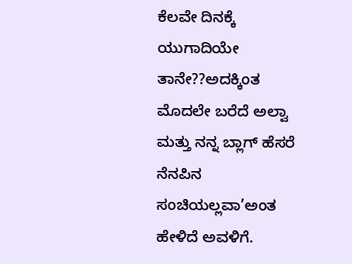ಕೆಲವೇ ದಿನಕ್ಕೆ ಯುಗಾದಿಯೇ ತಾನೇ??ಅದಕ್ಕಿಂತ ಮೊದಲೇ ಬರೆದೆ ಅಲ್ವಾ ಮತ್ತು ನನ್ನ ಬ್ಲಾಗ್ ಹೆಸರೆ ನೆನಪಿನ ಸಂಚಿಯಲ್ಲವಾ’ಅಂತ ಹೇಳಿದೆ ಅವಳಿಗೆ.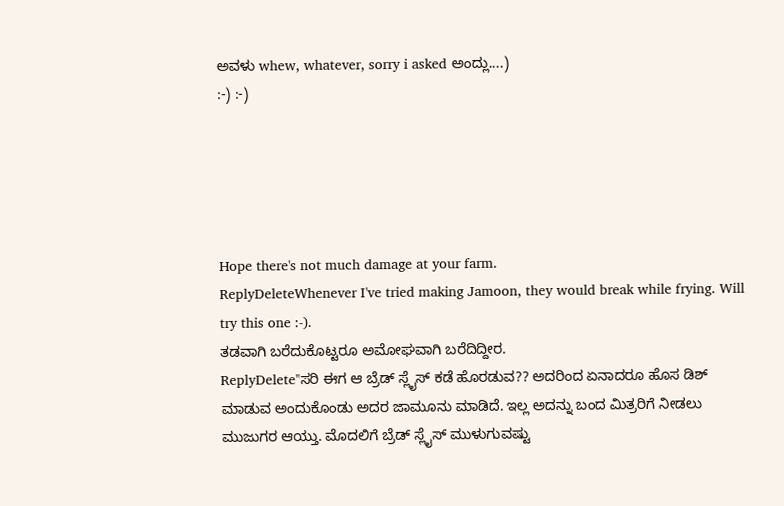ಅವಳು whew, whatever, sorry i asked ಅಂದ್ಲು....)
:-) :-)





Hope there's not much damage at your farm.
ReplyDeleteWhenever I've tried making Jamoon, they would break while frying. Will try this one :-).
ತಡವಾಗಿ ಬರೆದುಕೊಟ್ಟರೂ ಅಮೋಘವಾಗಿ ಬರೆದಿದ್ದೀರ.
ReplyDelete''ಸರಿ ಈಗ ಆ ಬ್ರೆಡ್ ಸ್ಲೈಸ್ ಕಡೆ ಹೊರಡುವ?? ಅದರಿಂದ ಏನಾದರೂ ಹೊಸ ಡಿಶ್ ಮಾಡುವ ಅಂದುಕೊಂಡು ಅದರ ಜಾಮೂನು ಮಾಡಿದೆ. ಇಲ್ಲ ಅದನ್ನು ಬಂದ ಮಿತ್ರರಿಗೆ ನೀಡಲು ಮುಜುಗರ ಆಯ್ತು. ಮೊದಲಿಗೆ ಬ್ರೆಡ್ ಸ್ಲೈಸ್ ಮುಳುಗುವಷ್ಟು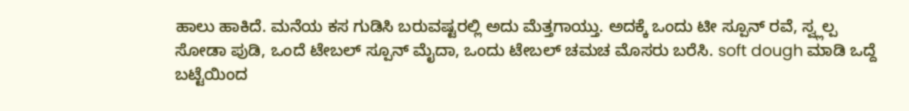ಹಾಲು ಹಾಕಿದೆ. ಮನೆಯ ಕಸ ಗುಡಿಸಿ ಬರುವಷ್ಟರಲ್ಲಿ ಅದು ಮೆತ್ತಗಾಯ್ತು. ಅದಕ್ಕೆ ಒಂದು ಟೀ ಸ್ಪೂನ್ ರವೆ, ಸ್ವ್ಲಲ್ಪ ಸೋಡಾ ಪುಡಿ, ಒಂದೆ ಟೇಬಲ್ ಸ್ಪೂನ್ ಮೈದಾ, ಒಂದು ಟೇಬಲ್ ಚಮಚ ಮೊಸರು ಬರೆಸಿ. soft dough ಮಾಡಿ ಒದ್ದೆ ಬಟ್ಟೆಯಿಂದ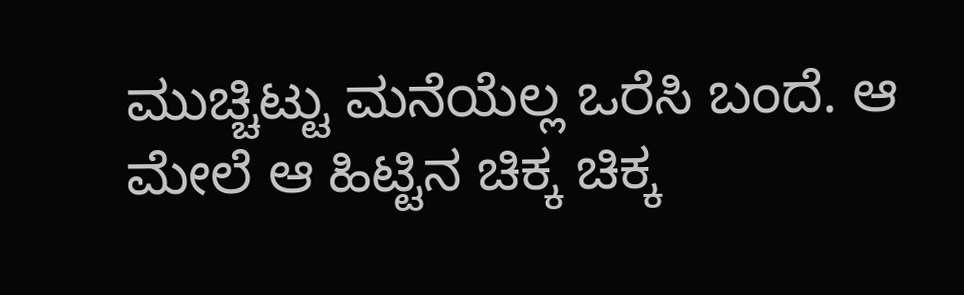ಮುಚ್ಚಿಟ್ಟು ಮನೆಯೆಲ್ಲ ಒರೆಸಿ ಬಂದೆ. ಆ ಮೇಲೆ ಆ ಹಿಟ್ಟಿನ ಚಿಕ್ಕ ಚಿಕ್ಕ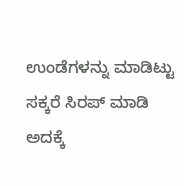ಉಂಡೆಗಳನ್ನು ಮಾಡಿಟ್ಟು ಸಕ್ಕರೆ ಸಿರಪ್ ಮಾಡಿ ಅದಕ್ಕೆ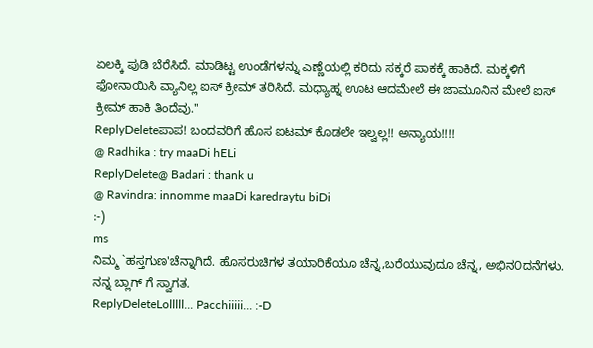ಏಲಕ್ಕಿ ಪುಡಿ ಬೆರೆಸಿದೆ. ಮಾಡಿಟ್ಟ ಉಂಡೆಗಳನ್ನು ಎಣ್ಣೆಯಲ್ಲಿ ಕರಿದು ಸಕ್ಕರೆ ಪಾಕಕ್ಕೆ ಹಾಕಿದೆ. ಮಕ್ಕಳಿಗೆ ಫೋನಾಯಿಸಿ ವ್ಯಾನಿಲ್ಲ ಐಸ್ ಕ್ರೀಮ್ ತರಿಸಿದೆ. ಮಧ್ಯಾಹ್ನ ಊಟ ಆದಮೇಲೆ ಈ ಜಾಮೂನಿನ ಮೇಲೆ ಐಸ್ ಕ್ರೀಮ್ ಹಾಕಿ ತಿಂದೆವು.''
ReplyDeleteಪಾಪ! ಬಂದವರಿಗೆ ಹೊಸ ಐಟಮ್ ಕೊಡಲೇ ಇಲ್ವಲ್ಲ!! ಅನ್ಯಾಯ!!!!
@ Radhika : try maaDi hELi
ReplyDelete@ Badari : thank u
@ Ravindra: innomme maaDi karedraytu biDi
:-)
ms
ನಿಮ್ಮ `ಹಸ್ತಗುಣ'ಚೆನ್ನಾಗಿದೆ. ಹೊಸರುಚಿಗಳ ತಯಾರಿಕೆಯೂ ಚೆನ್ನ,ಬರೆಯುವುದೂ ಚೆನ್ನ, ಅಭಿನ೦ದನೆಗಳು. ನನ್ನ ಬ್ಲಾಗ್ ಗೆ ಸ್ವಾಗತ.
ReplyDeleteLolllll... Pacchiiiii... :-D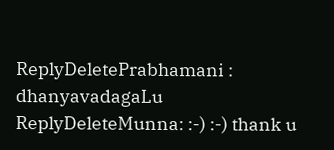ReplyDeletePrabhamani : dhanyavadagaLu
ReplyDeleteMunna: :-) :-) thank u